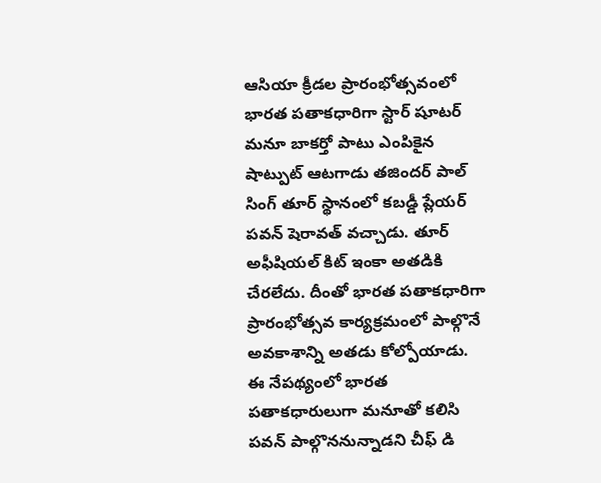ఆసియా క్రీడల ప్రారంభోత్సవంలో భారత పతాకధారిగా స్టార్ షూటర్ మనూ బాకర్తో పాటు ఎంపికైన షాట్పుట్ ఆటగాడు తజిందర్ పాల్ సింగ్ తూర్ స్థానంలో కబడ్డీ ప్లేయర్ పవన్ షెరావత్ వచ్చాడు. తూర్ అఫీషియల్ కిట్ ఇంకా అతడికి చేరలేదు. దీంతో భారత పతాకధారిగా ప్రారంభోత్సవ కార్యక్రమంలో పాల్గొనే అవకాశాన్ని అతడు కోల్పోయాడు. ఈ నేపథ్యంలో భారత పతాకధారులుగా మనూతో కలిసి పవన్ పాల్గొననున్నాడని చీఫ్ డి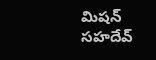మిషన్ సహదేవ్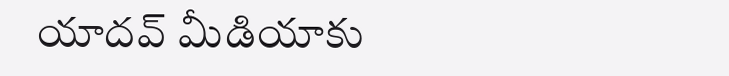యాదవ్ మీడియాకు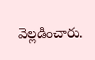వెల్లడించారు.